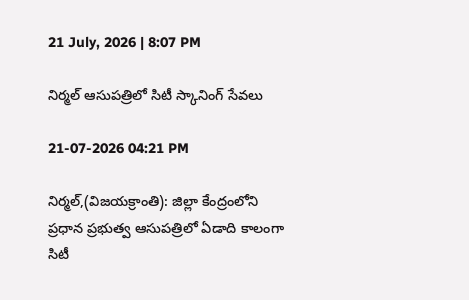21 July, 2026 | 8:07 PM

నిర్మల్ ఆసుపత్రిలో సిటీ స్కానింగ్ సేవలు

21-07-2026 04:21 PM

నిర్మల్,(విజయక్రాంతి): జిల్లా కేంద్రంలోని ప్రధాన ప్రభుత్వ ఆసుపత్రిలో ఏడాది కాలంగా సిటీ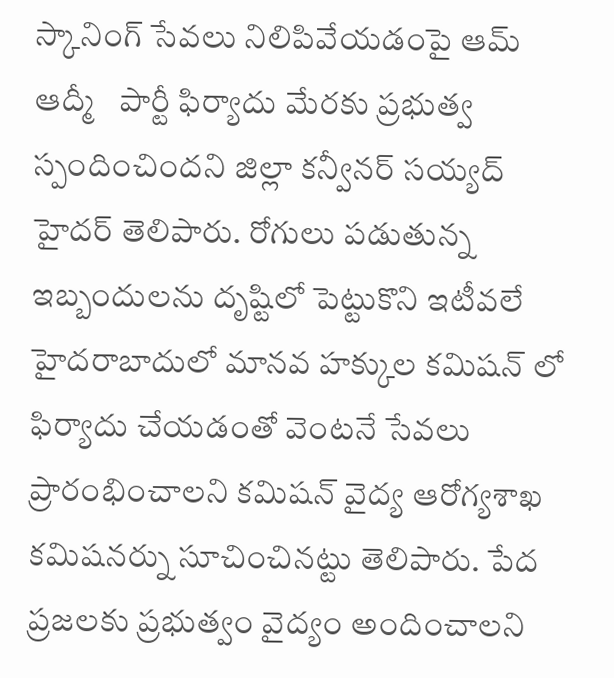స్కానింగ్ సేవలు నిలిపివేయడంపై ఆమ్ ఆద్మీ   పార్టీ ఫిర్యాదు మేరకు ప్రభుత్వ స్పందించిందని జిల్లా కన్వీనర్ సయ్యద్ హైదర్ తెలిపారు. రోగులు పడుతున్న ఇబ్బందులను దృష్టిలో పెట్టుకొని ఇటీవలే హైదరాబాదులో మానవ హక్కుల కమిషన్ లో ఫిర్యాదు చేయడంతో వెంటనే సేవలు ప్రారంభించాలని కమిషన్ వైద్య ఆరోగ్యశాఖ కమిషనర్ను సూచించినట్టు తెలిపారు. పేద ప్రజలకు ప్రభుత్వం వైద్యం అందించాలని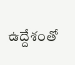ఉద్దేశంతో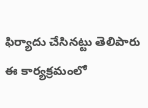ఫిర్యాదు చేసినట్టు తెలిపారు ఈ కార్యక్రమంలో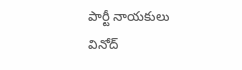పార్టీ నాయకులు వినోద్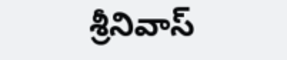శ్రీనివాస్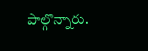పాల్గొన్నారు.